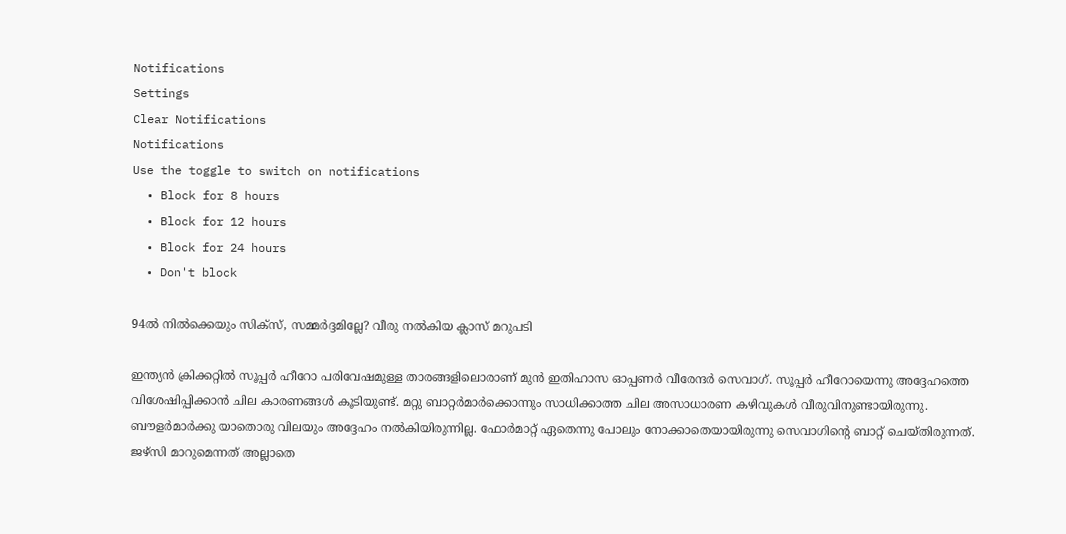Notifications
Settings
Clear Notifications
Notifications
Use the toggle to switch on notifications
  • Block for 8 hours
  • Block for 12 hours
  • Block for 24 hours
  • Don't block

94ല്‍ നില്‍ക്കെയും സിക്‌സ്, സമ്മര്‍ദ്ദമില്ലേ? വീരു നല്‍കിയ ക്ലാസ് മറുപടി

ഇന്ത്യന്‍ ക്രിക്കറ്റില്‍ സൂപ്പര്‍ ഹീറോ പരിവേഷമുള്ള താരങ്ങളിലൊരാണ് മുന്‍ ഇതിഹാസ ഓപ്പണര്‍ വീരേന്ദര്‍ സെവാഗ്. സൂപ്പര്‍ ഹീറോയെന്നു അദ്ദേഹത്തെ വിശേഷിപ്പിക്കാന്‍ ചില കാരണങ്ങള്‍ കൂടിയുണ്ട്. മറ്റു ബാറ്റര്‍മാര്‍ക്കൊന്നും സാധിക്കാത്ത ചില അസാധാരണ കഴിവുകള്‍ വീരുവിനുണ്ടായിരുന്നു. ബൗളര്‍മാര്‍ക്കു യാതൊരു വിലയും അദ്ദേഹം നല്‍കിയിരുന്നില്ല. ഫോര്‍മാറ്റ് ഏതെന്നു പോലും നോക്കാതെയായിരുന്നു സെവാഗിന്റെ ബാറ്റ് ചെയ്തിരുന്നത്. ജഴ്‌സി മാറുമെന്നത് അല്ലാതെ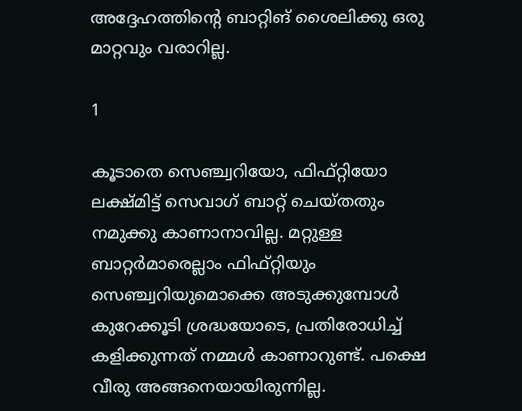അദ്ദേഹത്തിന്റെ ബാറ്റിങ് ശൈലിക്കു ഒരു മാറ്റവും വരാറില്ല.

1

കൂടാതെ സെഞ്ച്വറിയോ, ഫിഫ്റ്റിയോ ലക്ഷ്മിട്ട് സെവാഗ് ബാറ്റ് ചെയ്തതും നമുക്കു കാണാനാവില്ല. മറ്റുള്ള ബാറ്റര്‍മാരെല്ലാം ഫിഫ്റ്റിയും സെഞ്ച്വറിയുമൊക്കെ അടുക്കുമ്പോള്‍ കുറേക്കൂടി ശ്രദ്ധയോടെ, പ്രതിരോധിച്ച് കളിക്കുന്നത് നമ്മള്‍ കാണാറുണ്ട്. പക്ഷെ വീരു അങ്ങനെയായിരുന്നില്ല.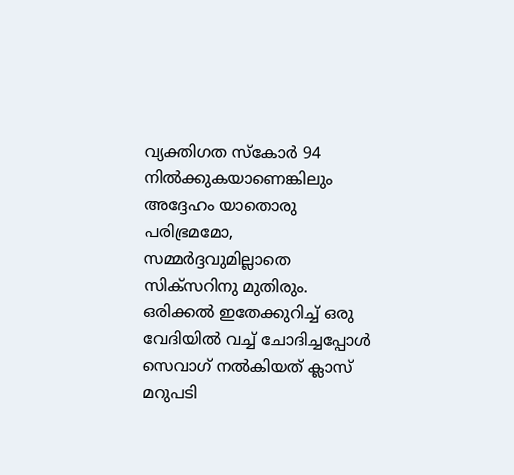വ്യക്തിഗത സ്‌കോര്‍ 94 നില്‍ക്കുകയാണെങ്കിലും അദ്ദേഹം യാതൊരു പരിഭ്രമമോ, സമ്മര്‍ദ്ദവുമില്ലാതെ സിക്‌സറിനു മുതിരും. ഒരിക്കല്‍ ഇതേക്കുറിച്ച് ഒരു വേദിയില്‍ വച്ച് ചോദിച്ചപ്പോള്‍ സെവാഗ് നല്‍കിയത് ക്ലാസ് മറുപടി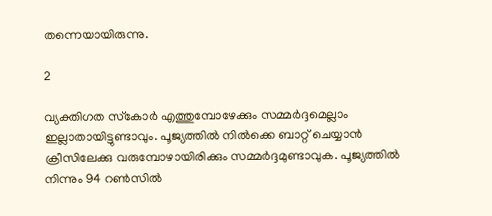തന്നെയായിരുന്നു.

2

വ്യക്തിഗത സ്‌കോര്‍ എത്തുമ്പോഴേക്കും സമ്മര്‍ദ്ദമെല്ലാം ഇല്ലാതായിട്ടുണ്ടാവും. പൂജ്യത്തില്‍ നില്‍ക്കെ ബാറ്റ് ചെയ്യാന്‍ ക്രീസിലേക്കു വരുമ്പോഴായിരിക്കും സമ്മര്‍ദ്ദമുണ്ടാവുക. പൂജ്യത്തില്‍ നിന്നും 94 റണ്‍സില്‍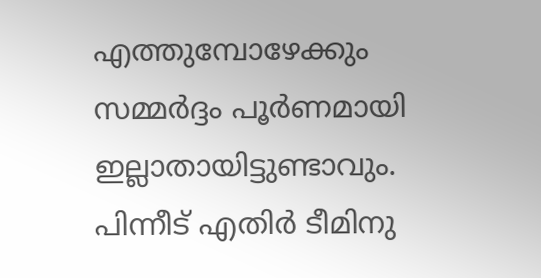എത്തുമ്പോഴേക്കും സമ്മര്‍ദ്ദം പൂര്‍ണമായി ഇല്ലാതായിട്ടുണ്ടാവും. പിന്നീട് എതിര്‍ ടീമിനു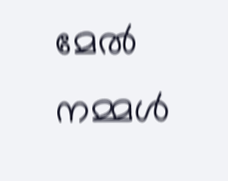മേല്‍ നമ്മള്‍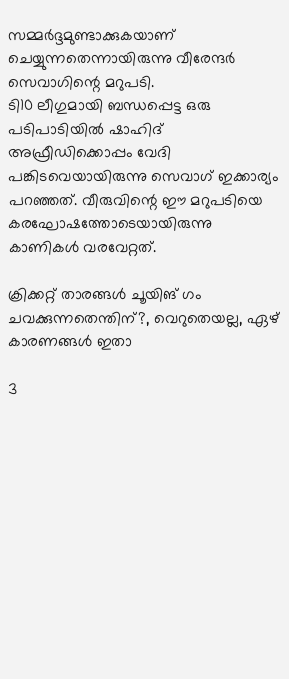സമ്മര്‍ദ്ദമുണ്ടാക്കുകയാണ് ചെയ്യുന്നതെന്നായിരുന്നു വീരേന്ദര്‍ സെവാഗിന്റെ മറുപടി.
ടി10 ലീഗുമായി ബന്ധപ്പെട്ട ഒരു പടിപാടിയില്‍ ഷാഹിദ് അഫ്രീഡിക്കൊപ്പം വേദി പങ്കിടവെയായിരുന്നു സെവാഗ് ഇക്കാര്യം പറഞ്ഞത്. വീരുവിന്റെ ഈ മറുപടിയെ കരഘോഷത്തോടെയായിരുന്നു കാണികള്‍ വരവേറ്റത്.

ക്രിക്കറ്റ് താരങ്ങള്‍ ചൂയിങ് ഗം ചവക്കുന്നതെന്തിന്?, വെറുതെയല്ല, ഏഴ് കാരണങ്ങള്‍ ഇതാ

3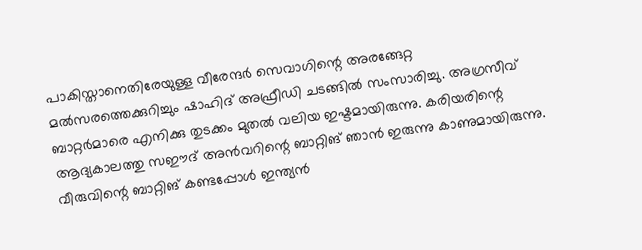പാകിസ്താനെതിരേയുള്ള വീരേന്ദര്‍ സെവാഗിന്റെ അരങ്ങേറ്റ മല്‍സരത്തെക്കുറിച്ചും ഷാഹിദ് അഫ്രീഡി ചടങ്ങില്‍ സംസാരിച്ചു. അഗ്രസീവ് ബാറ്റര്‍മാരെ എനിക്കു തുടക്കം മുതല്‍ വലിയ ഇഷ്ടമായിരുന്നു. കരിയരിന്റെ ആദ്യകാലത്തു സഈദ് അന്‍വറിന്റെ ബാറ്റിങ് ഞാന്‍ ഇരുന്നു കാണുമായിരുന്നു. വീരുവിന്റെ ബാറ്റിങ് കണ്ടപ്പോള്‍ ഇന്ത്യന്‍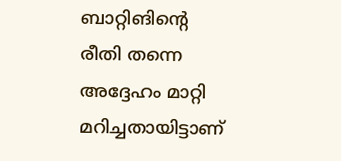ബാറ്റിങിന്റെ രീതി തന്നെ അദ്ദേഹം മാറ്റി മറിച്ചതായിട്ടാണ്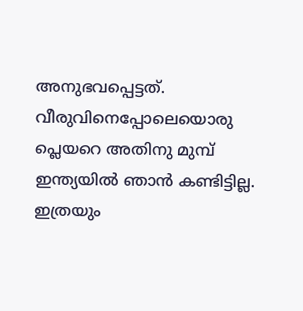അനുഭവപ്പെട്ടത്.
വീരുവിനെപ്പോലെയൊരു പ്ലെയറെ അതിനു മുമ്പ് ഇന്ത്യയില്‍ ഞാന്‍ കണ്ടിട്ടില്ല. ഇത്രയും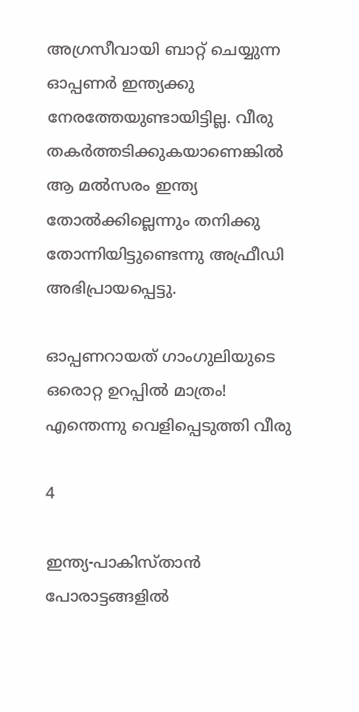അഗ്രസീവായി ബാറ്റ് ചെയ്യുന്ന ഓപ്പണര്‍ ഇന്ത്യക്കു നേരത്തേയുണ്ടായിട്ടില്ല. വീരു തകര്‍ത്തടിക്കുകയാണെങ്കില്‍ ആ മല്‍സരം ഇന്ത്യ തോല്‍ക്കില്ലെന്നും തനിക്കു തോന്നിയിട്ടുണ്ടെന്നു അഫ്രീഡി അഭിപ്രായപ്പെട്ടു.

ഓപ്പണറായത് ഗാംഗുലിയുടെ ഒരൊറ്റ ഉറപ്പില്‍ മാത്രം! എന്തെന്നു വെളിപ്പെടുത്തി വീരു

4

ഇന്ത്യ-പാകിസ്താന്‍ പോരാട്ടങ്ങളില്‍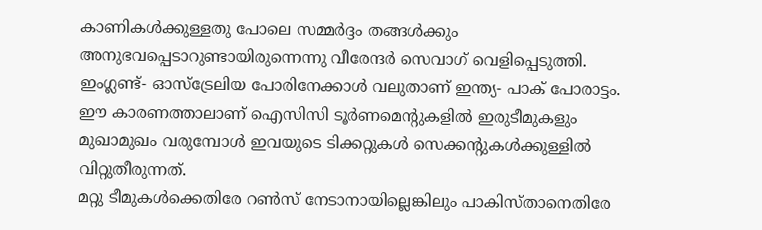കാണികള്‍ക്കുള്ളതു പോലെ സമ്മര്‍ദ്ദം തങ്ങള്‍ക്കും അനുഭവപ്പെടാറുണ്ടായിരുന്നെന്നു വീരേന്ദര്‍ സെവാഗ് വെളിപ്പെടുത്തി. ഇംഗ്ലണ്ട്- ഓസ്‌ട്രേലിയ പോരിനേക്കാള്‍ വലുതാണ് ഇന്ത്യ- പാക് പോരാട്ടം. ഈ കാരണത്താലാണ് ഐസിസി ടൂര്‍ണമെന്റുകളില്‍ ഇരുടീമുകളും മുഖാമുഖം വരുമ്പോള്‍ ഇവയുടെ ടിക്കറ്റുകള്‍ സെക്കന്റുകള്‍ക്കുള്ളില്‍ വിറ്റുതീരുന്നത്.
മറ്റു ടീമുകള്‍ക്കെതിരേ റണ്‍സ് നേടാനായില്ലെങ്കിലും പാകിസ്താനെതിരേ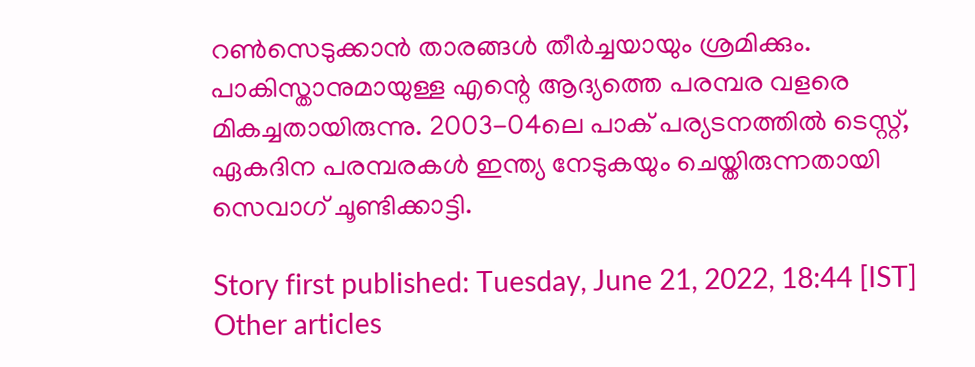റണ്‍സെടുക്കാന്‍ താരങ്ങള്‍ തീര്‍ച്ചയായും ശ്രമിക്കും. പാകിസ്താനുമായുള്ള എന്റെ ആദ്യത്തെ പരമ്പര വളരെ മികച്ചതായിരുന്നു. 2003-04ലെ പാക് പര്യടനത്തില്‍ ടെസ്റ്റ്, ഏകദിന പരമ്പരകള്‍ ഇന്ത്യ നേടുകയും ചെയ്തിരുന്നതായി സെവാഗ് ചൂണ്ടിക്കാട്ടി.

Story first published: Tuesday, June 21, 2022, 18:44 [IST]
Other articles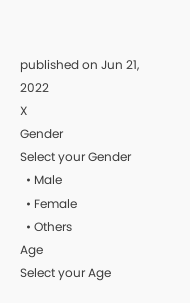published on Jun 21, 2022
X
Gender
Select your Gender
  • Male
  • Female
  • Others
Age
Select your Age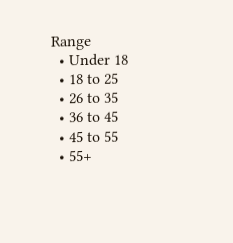Range
  • Under 18
  • 18 to 25
  • 26 to 35
  • 36 to 45
  • 45 to 55
  • 55+